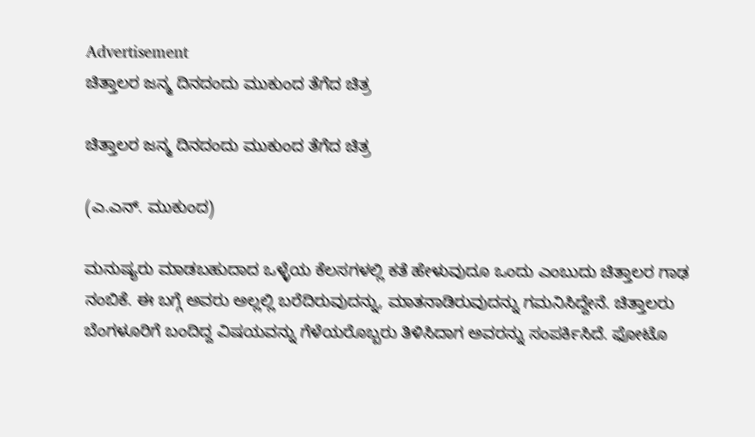Advertisement
ಚಿತ್ತಾಲರ ಜನ್ಮ ದಿನದಂದು ಮುಕುಂದ ತೆಗೆದ ಚಿತ್ರ

ಚಿತ್ತಾಲರ ಜನ್ಮ ದಿನದಂದು ಮುಕುಂದ ತೆಗೆದ ಚಿತ್ರ

(ಎ.ಎನ್. ಮುಕುಂದ)

ಮನುಷ್ಯರು ಮಾಡಬಹುದಾದ ಒಳ್ಳೆಯ ಕೆಲಸಗಳಲ್ಲಿ ಕತೆ ಹೇಳುವುದೂ ಒಂದು ಎಂಬುದು ಚಿತ್ತಾಲರ ಗಾಢ ನಂಬಿಕೆ. ಈ ಬಗ್ಗೆ ಅವರು ಅಲ್ಲಲ್ಲಿ ಬರೆದಿರುವುದನ್ನು, ಮಾತನಾಡಿರುವುದನ್ನು ಗಮನಿಸಿದ್ದೇನೆ. ಚಿತ್ತಾಲರು ಬೆಂಗಳೂರಿಗೆ ಬಂದಿದ್ದ ವಿಷಯವನ್ನು ಗೆಳೆಯರೊಬ್ಬರು ತಿಳಿಸಿದಾಗ ಅವರನ್ನು ಸಂಪರ್ಕಿಸಿದೆ. ಫೋಟೊ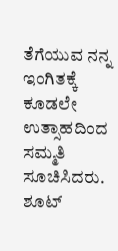ತೆಗೆಯುವ ನನ್ನ ಇಂಗಿತಕ್ಕೆ ಕೂಡಲೇ ಉತ್ಸಾಹದಿಂದ ಸಮ್ಮತಿ ಸೂಚಿಸಿದರು. ಶೂಟ್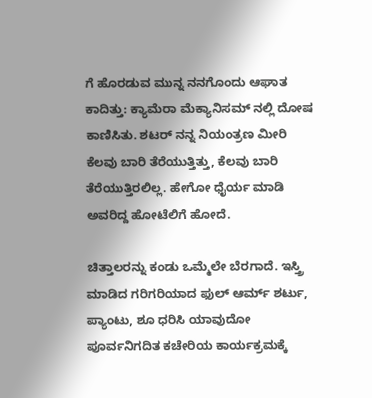ಗೆ ಹೊರಡುವ ಮುನ್ನ ನನಗೊಂದು ಆಘಾತ ಕಾದಿತ್ತು: ಕ್ಯಾಮೆರಾ ಮೆಕ್ಯಾನಿಸಮ್ ನಲ್ಲಿ ದೋಷ ಕಾಣಿಸಿತು. ಶಟರ್ ನನ್ನ ನಿಯಂತ್ರಣ ಮೀರಿ ಕೆಲವು ಬಾರಿ ತೆರೆಯುತ್ತಿತ್ತು, ಕೆಲವು ಬಾರಿ ತೆರೆಯುತ್ತಿರಲಿಲ್ಲ. ಹೇಗೋ ಧೈರ್ಯ ಮಾಡಿ ಅವರಿದ್ದ ಹೋಟೆಲಿಗೆ ಹೋದೆ.

ಚಿತ್ತಾಲರನ್ನು ಕಂಡು ಒಮ್ಮೆಲೇ ಬೆರಗಾದೆ. ಇಸ್ತ್ರಿ ಮಾಡಿದ ಗರಿಗರಿಯಾದ ಫುಲ್ ಆರ್ಮ್ ಶರ್ಟು, ಪ್ಯಾಂಟು, ಶೂ ಧರಿಸಿ ಯಾವುದೋ ಪೂರ್ವನಿಗದಿತ ಕಚೇರಿಯ ಕಾರ್ಯಕ್ರಮಕ್ಕೆ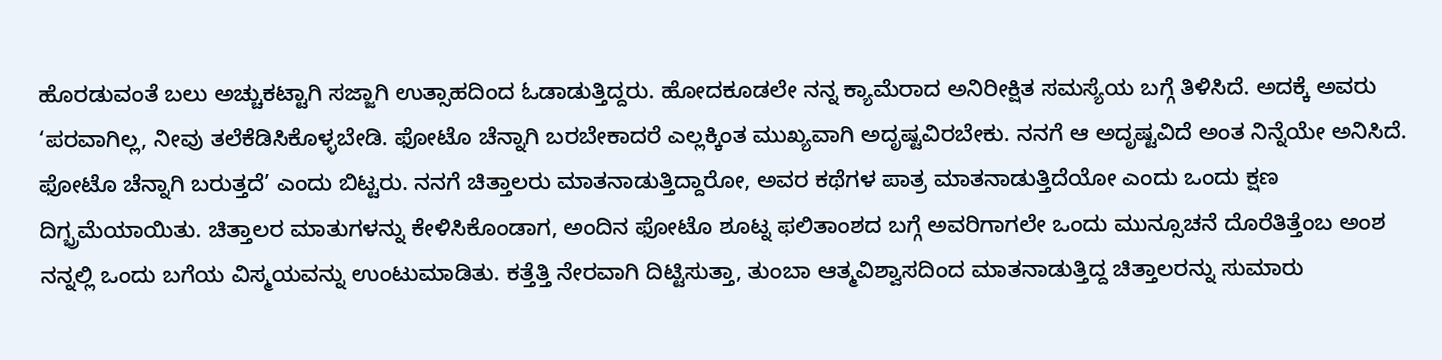ಹೊರಡುವಂತೆ ಬಲು ಅಚ್ಚುಕಟ್ಟಾಗಿ ಸಜ್ಜಾಗಿ ಉತ್ಸಾಹದಿಂದ ಓಡಾಡುತ್ತಿದ್ದರು. ಹೋದಕೂಡಲೇ ನನ್ನ ಕ್ಯಾಮೆರಾದ ಅನಿರೀಕ್ಷಿತ ಸಮಸ್ಯೆಯ ಬಗ್ಗೆ ತಿಳಿಸಿದೆ. ಅದಕ್ಕೆ ಅವರು ‘ಪರವಾಗಿಲ್ಲ, ನೀವು ತಲೆಕೆಡಿಸಿಕೊಳ್ಳಬೇಡಿ. ಫೋಟೊ ಚೆನ್ನಾಗಿ ಬರಬೇಕಾದರೆ ಎಲ್ಲಕ್ಕಿಂತ ಮುಖ್ಯವಾಗಿ ಅದೃಷ್ಟವಿರಬೇಕು. ನನಗೆ ಆ ಅದೃಷ್ಟವಿದೆ ಅಂತ ನಿನ್ನೆಯೇ ಅನಿಸಿದೆ. ಫೋಟೊ ಚೆನ್ನಾಗಿ ಬರುತ್ತದೆ’ ಎಂದು ಬಿಟ್ಟರು. ನನಗೆ ಚಿತ್ತಾಲರು ಮಾತನಾಡುತ್ತಿದ್ದಾರೋ, ಅವರ ಕಥೆಗಳ ಪಾತ್ರ ಮಾತನಾಡುತ್ತಿದೆಯೋ ಎಂದು ಒಂದು ಕ್ಷಣ ದಿಗ್ಭ್ರಮೆಯಾಯಿತು. ಚಿತ್ತಾಲರ ಮಾತುಗಳನ್ನು ಕೇಳಿಸಿಕೊಂಡಾಗ, ಅಂದಿನ ಫೋಟೊ ಶೂಟ್ನ ಫಲಿತಾಂಶದ ಬಗ್ಗೆ ಅವರಿಗಾಗಲೇ ಒಂದು ಮುನ್ಸೂಚನೆ ದೊರೆತಿತ್ತೆಂಬ ಅಂಶ ನನ್ನಲ್ಲಿ ಒಂದು ಬಗೆಯ ವಿಸ್ಮಯವನ್ನು ಉಂಟುಮಾಡಿತು. ಕತ್ತೆತ್ತಿ ನೇರವಾಗಿ ದಿಟ್ಟಿಸುತ್ತಾ, ತುಂಬಾ ಆತ್ಮವಿಶ್ವಾಸದಿಂದ ಮಾತನಾಡುತ್ತಿದ್ದ ಚಿತ್ತಾಲರನ್ನು ಸುಮಾರು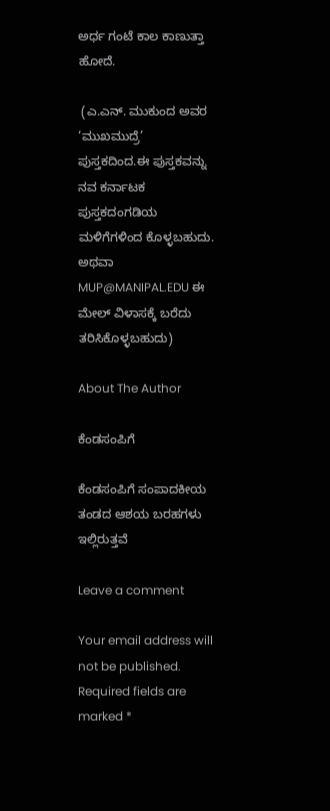ಅರ್ಧ ಗಂಟೆ ಕಾಲ ಕಾಣುತ್ತಾ ಹೋದೆ.

 (ಎ.ಎನ್. ಮುಕುಂದ ಅವರ ‘ಮುಖಮುದ್ರೆ’ ಪುಸ್ತಕದಿಂದ.ಈ ಪುಸ್ತಕವನ್ನು ನವ ಕರ್ನಾಟಕ ಪುಸ್ತಕದಂಗಡಿಯ ಮಳಿಗೆಗಳಿಂದ ಕೊಳ್ಳಬಹುದು. ಅಥವಾ MUP@MANIPAL.EDU ಈ ಮೇಲ್ ವಿಳಾಸಕ್ಕೆ ಬರೆದು ತರಿಸಿಕೊಳ್ಳಬಹುದು)

About The Author

ಕೆಂಡಸಂಪಿಗೆ

ಕೆಂಡಸಂಪಿಗೆ ಸಂಪಾದಕೀಯ ತಂಡದ ಆಶಯ ಬರಹಗಳು ಇಲ್ಲಿರುತ್ತವೆ

Leave a comment

Your email address will not be published. Required fields are marked *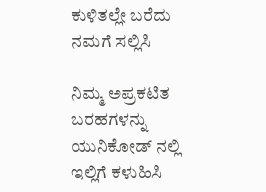ಕುಳಿತಲ್ಲೇ ಬರೆದು ನಮಗೆ ಸಲ್ಲಿಸಿ

ನಿಮ್ಮ ಅಪ್ರಕಟಿತ ಬರಹಗಳನ್ನು ಯುನಿಕೋಡ್ ನಲ್ಲಿ ಇಲ್ಲಿಗೆ ಕಳುಹಿಸಿ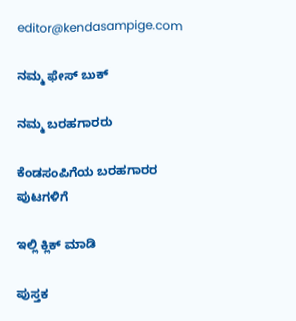editor@kendasampige.com

ನಮ್ಮ ಫೇಸ್ ಬುಕ್

ನಮ್ಮ ಬರಹಗಾರರು

ಕೆಂಡಸಂಪಿಗೆಯ ಬರಹಗಾರರ ಪುಟಗಳಿಗೆ

ಇಲ್ಲಿ ಕ್ಲಿಕ್ ಮಾಡಿ

ಪುಸ್ತಕ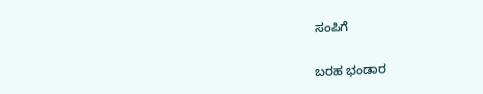ಸಂಪಿಗೆ

ಬರಹ ಭಂಡಾರ